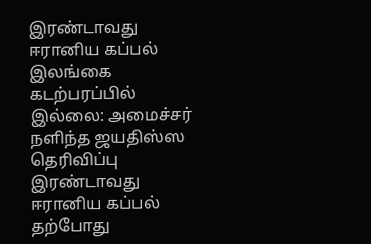இரண்டாவது ஈரானிய கப்பல் இலங்கை கடற்பரப்பில் இல்லை: அமைச்சர் நளிந்த ஜயதிஸ்ஸ தெரிவிப்பு
இரண்டாவது ஈரானிய கப்பல் தற்போது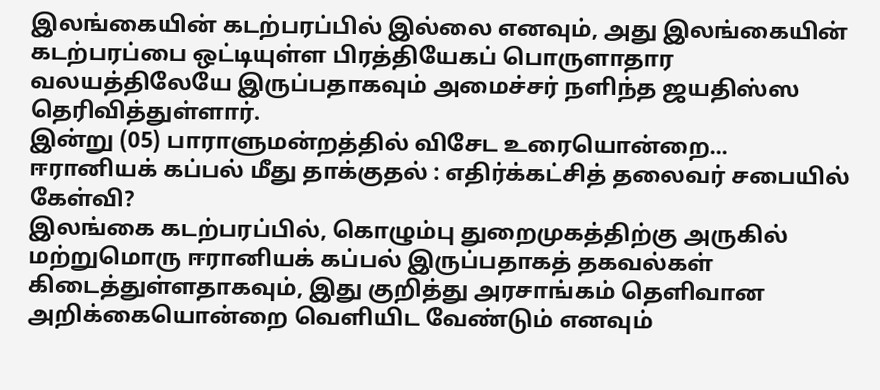இலங்கையின் கடற்பரப்பில் இல்லை எனவும், அது இலங்கையின் கடற்பரப்பை ஒட்டியுள்ள பிரத்தியேகப் பொருளாதார வலயத்திலேயே இருப்பதாகவும் அமைச்சர் நளிந்த ஜயதிஸ்ஸ தெரிவித்துள்ளார்.
இன்று (05) பாராளுமன்றத்தில் விசேட உரையொன்றை...
ஈரானியக் கப்பல் மீது தாக்குதல் : எதிர்க்கட்சித் தலைவர் சபையில் கேள்வி?
இலங்கை கடற்பரப்பில், கொழும்பு துறைமுகத்திற்கு அருகில் மற்றுமொரு ஈரானியக் கப்பல் இருப்பதாகத் தகவல்கள் கிடைத்துள்ளதாகவும், இது குறித்து அரசாங்கம் தெளிவான அறிக்கையொன்றை வெளியிட வேண்டும் எனவும்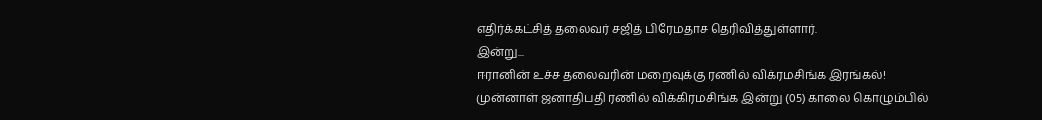எதிர்க்கட்சித் தலைவர் சஜித் பிரேமதாச தெரிவித்துள்ளார்.
இன்று...
ஈரானின் உச்ச தலைவரின் மறைவுக்கு ரணில் விக்ரமசிங்க இரங்கல்!
முன்னாள் ஜனாதிபதி ரணில் விக்கிரமசிங்க இன்று (05) காலை கொழும்பில்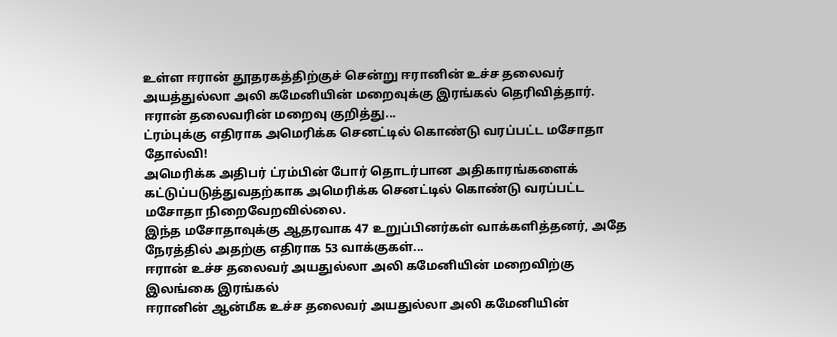உள்ள ஈரான் தூதரகத்திற்குச் சென்று ஈரானின் உச்ச தலைவர் அயத்துல்லா அலி கமேனியின் மறைவுக்கு இரங்கல் தெரிவித்தார்.
ஈரான் தலைவரின் மறைவு குறித்து...
ட்ரம்புக்கு எதிராக அமெரிக்க செனட்டில் கொண்டு வரப்பட்ட மசோதா தோல்வி!
அமெரிக்க அதிபர் ட்ரம்பின் போர் தொடர்பான அதிகாரங்களைக் கட்டுப்படுத்துவதற்காக அமெரிக்க செனட்டில் கொண்டு வரப்பட்ட மசோதா நிறைவேறவில்லை.
இந்த மசோதாவுக்கு ஆதரவாக 47 உறுப்பினர்கள் வாக்களித்தனர், அதே நேரத்தில் அதற்கு எதிராக 53 வாக்குகள்...
ஈரான் உச்ச தலைவர் அயதுல்லா அலி கமேனியின் மறைவிற்கு இலங்கை இரங்கல்
ஈரானின் ஆன்மீக உச்ச தலைவர் அயதுல்லா அலி கமேனியின்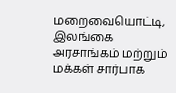மறைவையொட்டி, இலங்கை அரசாங்கம் மற்றும் மக்கள் சார்பாக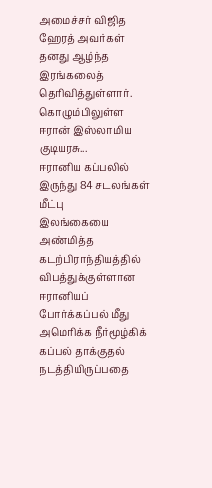அமைச்சர் விஜித ஹேரத் அவர்கள் தனது ஆழ்ந்த இரங்கலைத் தெரிவித்துள்ளார்.
கொழும்பிலுள்ள ஈரான் இஸ்லாமிய குடியரசு...
ஈரானிய கப்பலில் இருந்து 84 சடலங்கள் மீட்பு
இலங்கையை அண்மித்த கடற்பிராந்தியத்தில் விபத்துக்குள்ளான ஈரானியப் போர்க்கப்பல் மீது அமெரிக்க நீர்மூழ்கிக் கப்பல் தாக்குதல் நடத்தியிருப்பதை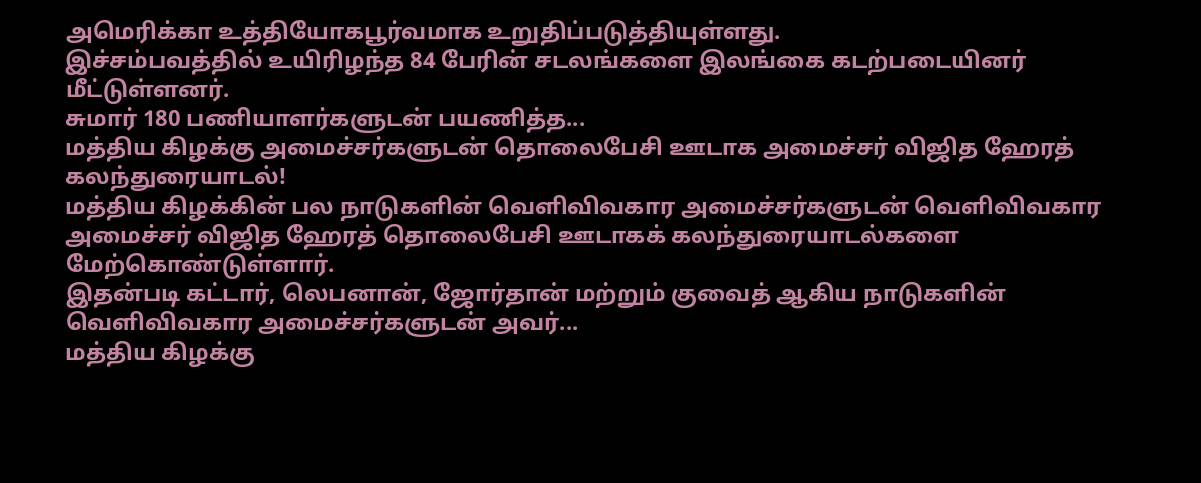அமெரிக்கா உத்தியோகபூர்வமாக உறுதிப்படுத்தியுள்ளது.
இச்சம்பவத்தில் உயிரிழந்த 84 பேரின் சடலங்களை இலங்கை கடற்படையினர் மீட்டுள்ளனர்.
சுமார் 180 பணியாளர்களுடன் பயணித்த...
மத்திய கிழக்கு அமைச்சர்களுடன் தொலைபேசி ஊடாக அமைச்சர் விஜித ஹேரத் கலந்துரையாடல்!
மத்திய கிழக்கின் பல நாடுகளின் வெளிவிவகார அமைச்சர்களுடன் வெளிவிவகார அமைச்சர் விஜித ஹேரத் தொலைபேசி ஊடாகக் கலந்துரையாடல்களை மேற்கொண்டுள்ளார்.
இதன்படி கட்டார், லெபனான், ஜோர்தான் மற்றும் குவைத் ஆகிய நாடுகளின் வெளிவிவகார அமைச்சர்களுடன் அவர்...
மத்திய கிழக்கு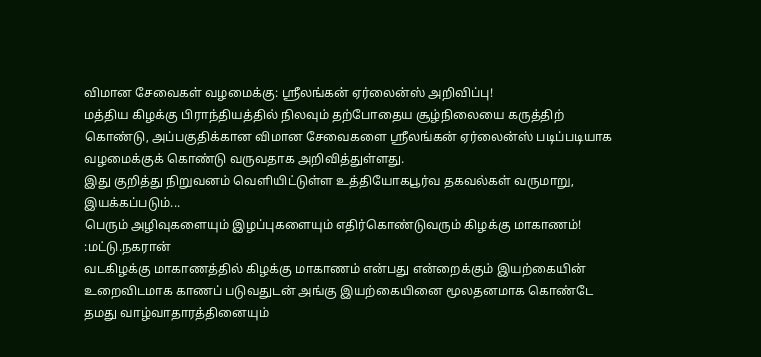விமான சேவைகள் வழமைக்கு: ஸ்ரீலங்கன் ஏர்லைன்ஸ் அறிவிப்பு!
மத்திய கிழக்கு பிராந்தியத்தில் நிலவும் தற்போதைய சூழ்நிலையை கருத்திற் கொண்டு, அப்பகுதிக்கான விமான சேவைகளை ஸ்ரீலங்கன் ஏர்லைன்ஸ் படிப்படியாக வழமைக்குக் கொண்டு வருவதாக அறிவித்துள்ளது.
இது குறித்து நிறுவனம் வெளியிட்டுள்ள உத்தியோகபூர்வ தகவல்கள் வருமாறு,
இயக்கப்படும்...
பெரும் அழிவுகளையும் இழப்புகளையும் எதிர்கொண்டுவரும் கிழக்கு மாகாணம்! :மட்டு.நகரான்
வடகிழக்கு மாகாணத்தில் கிழக்கு மாகாணம் என்பது என்றைக்கும் இயற்கையின் உறைவிடமாக காணப் படுவதுடன் அங்கு இயற்கையினை மூலதனமாக கொண்டே தமது வாழ்வாதாரத்தினையும்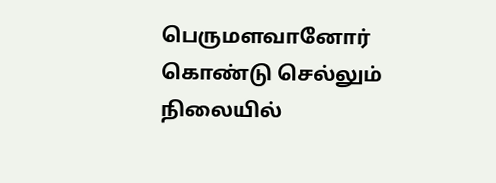பெருமளவானோர் கொண்டு செல்லும் நிலையில்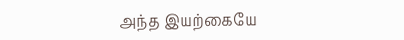அந்த இயற்கையே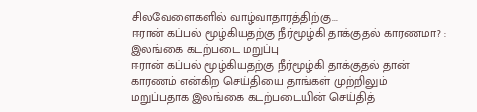சிலவேளைகளில் வாழ்வாதாரத்திற்கு...
ஈரான் கப்பல் மூழ்கியதற்கு நீர்மூழ்கி தாக்குதல் காரணமா? : இலங்கை கடற்படை மறுப்பு
ஈரான் கப்பல் மூழ்கியதற்கு நீர்மூழ்கி தாக்குதல் தான் காரணம் என்கிற செய்தியை தாங்கள் முற்றிலும் மறுப்பதாக இலங்கை கடற்படையின் செய்தித்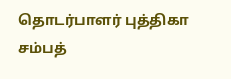தொடர்பாளர் புத்திகா சம்பத்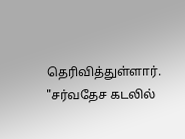தெரிவித்துள்ளார்.
"சர்வதேச கடலில்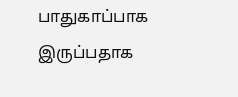பாதுகாப்பாக இருப்பதாக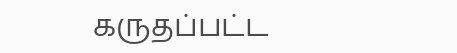கருதப்பட்ட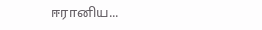ஈரானிய...